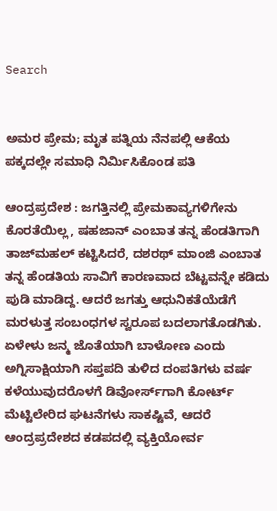Search


ಅಮರ ಪ್ರೇಮ; ಮೃತ ಪತ್ನಿಯ ನೆನಪಲ್ಲಿ ಆಕೆಯ ಪಕ್ಕದಲ್ಲೇ ಸಮಾಧಿ ನಿರ್ಮಿಸಿಕೊಂಡ ಪತಿ

ಆಂದ್ರಪ್ರದೇಶ : ಜಗತ್ತಿನಲ್ಲಿ ಪ್ರೇಮಕಾವ್ಯಗಳಿಗೇನು ಕೊರತೆಯಿಲ್ಲ, ಷಹಜಾನ್‌ ಎಂಬಾತ ತನ್ನ ಹೆಂಡತಿಗಾಗಿ ತಾಜ್‌ಮಹಲ್‌ ಕಟ್ಟಿಸಿದರೆ, ದಶರಥ್‌ ಮಾಂಜಿ ಎಂಬಾತ ತನ್ನ ಹೆಂಡತಿಯ ಸಾವಿಗೆ ಕಾರಣವಾದ ಬೆಟ್ಟವನ್ನೇ ಕಡಿದು ಪುಡಿ ಮಾಡಿದ್ದ. ಆದರೆ ಜಗತ್ತು ಆಧುನಿಕತೆಯೆಡೆಗೆ ಮರಳುತ್ತ ಸಂಬಂಧಗಳ ಸ್ವರೂಪ ಬದಲಾಗತೊಡಗಿತು. ಏಳೇಳು ಜನ್ಮ ಜೊತೆಯಾಗಿ ಬಾಳೋಣ ಎಂದು ಅಗ್ನಿಸಾಕ್ಷಿಯಾಗಿ ಸಪ್ತಪದಿ ತುಳಿದ ದಂಪತಿಗಳು ವರ್ಷ ಕಳೆಯುವುದರೊಳಗೆ ಡಿವೋರ್ಸ್‌ಗಾಗಿ ಕೋರ್ಟ್‌ ಮೆಟ್ಟಿಲೇರಿದ ಘಟನೆಗಳು ಸಾಕಷ್ಟಿವೆ, ಆದರೆ ಆಂದ್ರಪ್ರದೇಶದ ಕಡಪದಲ್ಲಿ ವ್ಯಕ್ತಿಯೋರ್ವ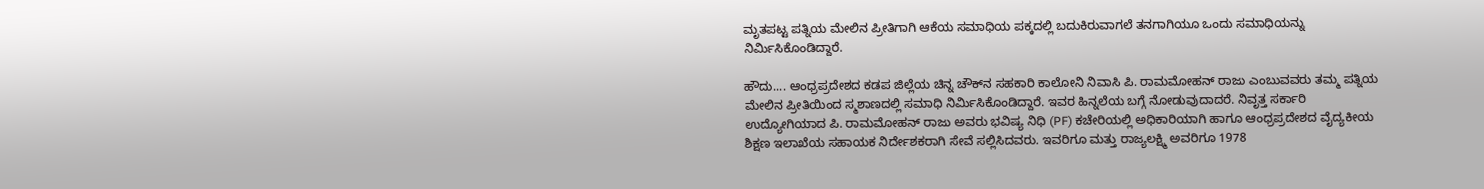ಮೃತಪಟ್ಟ ಪತ್ನಿಯ ಮೇಲಿನ ಪ್ರೀತಿಗಾಗಿ ಆಕೆಯ ಸಮಾಧಿಯ ಪಕ್ಕದಲ್ಲಿ ಬದುಕಿರುವಾಗಲೆ ತನಗಾಗಿಯೂ ಒಂದು ಸಮಾಧಿಯನ್ನು ನಿರ್ಮಿಸಿಕೊಂಡಿದ್ದಾರೆ.

ಹೌದು.... ಆಂಧ್ರಪ್ರದೇಶದ ಕಡಪ ಜಿಲ್ಲೆಯ ಚಿನ್ನ ಚೌಕ್‌ನ ಸಹಕಾರಿ ಕಾಲೋನಿ ನಿವಾಸಿ ಪಿ. ರಾಮಮೋಹನ್ ರಾಜು ಎಂಬುವವರು ತಮ್ಮ ಪತ್ನಿಯ ಮೇಲಿನ ಪ್ರೀತಿಯಿಂದ ಸ್ಮಶಾಣದಲ್ಲಿ ಸಮಾಧಿ ನಿರ್ಮಿಸಿಕೊಂಡಿದ್ದಾರೆ. ಇವರ ಹಿನ್ನಲೆಯ ಬಗ್ಗೆ ನೋಡುವುದಾದರೆ. ನಿವೃತ್ತ ಸರ್ಕಾರಿ ಉದ್ಯೋಗಿಯಾದ ಪಿ. ರಾಮಮೋಹನ್ ರಾಜು ಅವರು ಭವಿಷ್ಯ ನಿಧಿ (PF) ಕಚೇರಿಯಲ್ಲಿ ಅಧಿಕಾರಿಯಾಗಿ ಹಾಗೂ ಆಂಧ್ರಪ್ರದೇಶದ ವೈದ್ಯಕೀಯ ಶಿಕ್ಷಣ ಇಲಾಖೆಯ ಸಹಾಯಕ ನಿರ್ದೇಶಕರಾಗಿ ಸೇವೆ ಸಲ್ಲಿಸಿದವರು. ಇವರಿಗೂ ಮತ್ತು ರಾಜ್ಯಲಕ್ಷ್ಮಿ ಅವರಿಗೂ 1978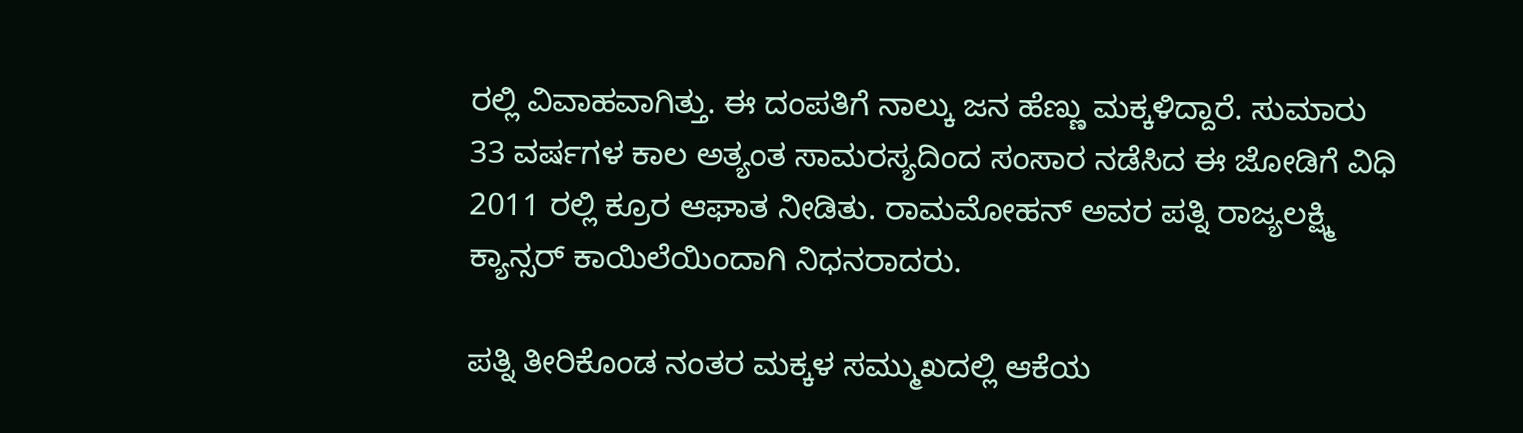ರಲ್ಲಿ ವಿವಾಹವಾಗಿತ್ತು. ಈ ದಂಪತಿಗೆ ನಾಲ್ಕು ಜನ ಹೆಣ್ಣು ಮಕ್ಕಳಿದ್ದಾರೆ. ಸುಮಾರು 33 ವರ್ಷಗಳ ಕಾಲ ಅತ್ಯಂತ ಸಾಮರಸ್ಯದಿಂದ ಸಂಸಾರ ನಡೆಸಿದ ಈ ಜೋಡಿಗೆ ವಿಧಿ 2011 ರಲ್ಲಿ ಕ್ರೂರ ಆಘಾತ ನೀಡಿತು. ರಾಮಮೋಹನ್ ಅವರ ಪತ್ನಿ ರಾಜ್ಯಲಕ್ಷ್ಮಿ ಕ್ಯಾನ್ಸರ್ ಕಾಯಿಲೆಯಿಂದಾಗಿ ನಿಧನರಾದರು.

ಪತ್ನಿ ತೀರಿಕೊಂಡ ನಂತರ ಮಕ್ಕಳ ಸಮ್ಮುಖದಲ್ಲಿ ಆಕೆಯ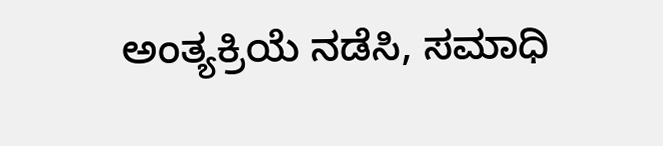ಅಂತ್ಯಕ್ರಿಯೆ ನಡೆಸಿ, ಸಮಾಧಿ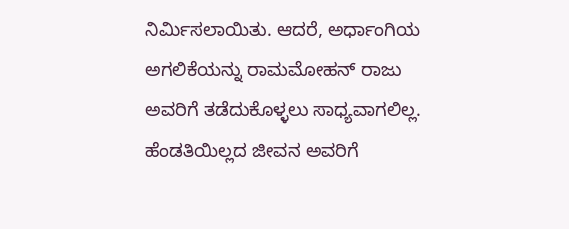ನಿರ್ಮಿಸಲಾಯಿತು. ಆದರೆ, ಅರ್ಧಾಂಗಿಯ ಅಗಲಿಕೆಯನ್ನು ರಾಮಮೋಹನ್ ರಾಜು ಅವರಿಗೆ ತಡೆದುಕೊಳ್ಳಲು ಸಾಧ್ಯವಾಗಲಿಲ್ಲ. ಹೆಂಡತಿಯಿಲ್ಲದ ಜೀವನ ಅವರಿಗೆ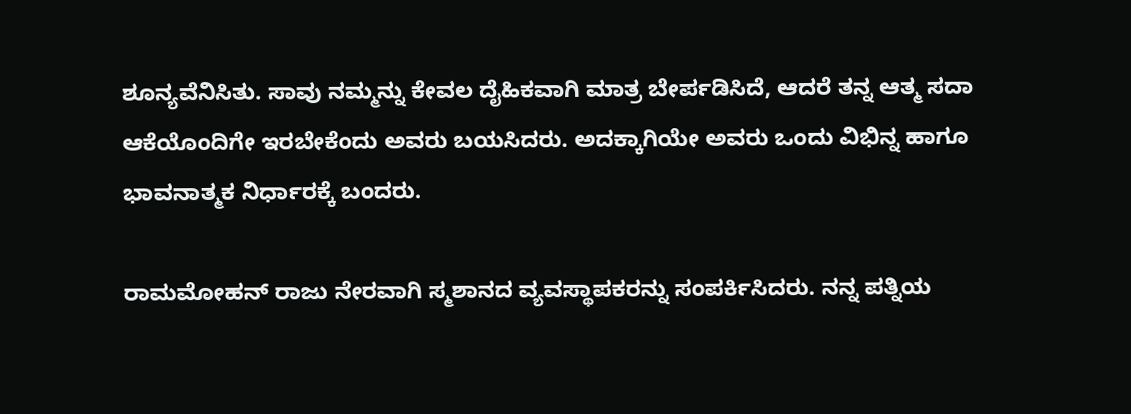ಶೂನ್ಯವೆನಿಸಿತು. ಸಾವು ನಮ್ಮನ್ನು ಕೇವಲ ದೈಹಿಕವಾಗಿ ಮಾತ್ರ ಬೇರ್ಪಡಿಸಿದೆ, ಆದರೆ ತನ್ನ ಆತ್ಮ ಸದಾ ಆಕೆಯೊಂದಿಗೇ ಇರಬೇಕೆಂದು ಅವರು ಬಯಸಿದರು. ಅದಕ್ಕಾಗಿಯೇ ಅವರು ಒಂದು ವಿಭಿನ್ನ ಹಾಗೂ ಭಾವನಾತ್ಮಕ ನಿರ್ಧಾರಕ್ಕೆ ಬಂದರು.

ರಾಮಮೋಹನ್ ರಾಜು ನೇರವಾಗಿ ಸ್ಮಶಾನದ ವ್ಯವಸ್ಥಾಪಕರನ್ನು ಸಂಪರ್ಕಿಸಿದರು. ನನ್ನ ಪತ್ನಿಯ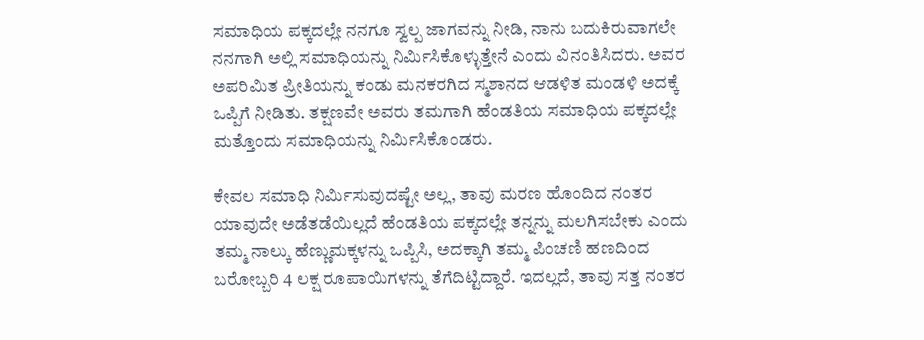ಸಮಾಧಿಯ ಪಕ್ಕದಲ್ಲೇ ನನಗೂ ಸ್ವಲ್ಪ ಜಾಗವನ್ನು ನೀಡಿ, ನಾನು ಬದುಕಿರುವಾಗಲೇ ನನಗಾಗಿ ಅಲ್ಲಿ ಸಮಾಧಿಯನ್ನು ನಿರ್ಮಿಸಿಕೊಳ್ಳುತ್ತೇನೆ ಎಂದು ವಿನಂತಿಸಿದರು. ಅವರ ಅಪರಿಮಿತ ಪ್ರೀತಿಯನ್ನು ಕಂಡು ಮನಕರಗಿದ ಸ್ಮಶಾನದ ಆಡಳಿತ ಮಂಡಳಿ ಅದಕ್ಕೆ ಒಪ್ಪಿಗೆ ನೀಡಿತು. ತಕ್ಷಣವೇ ಅವರು ತಮಗಾಗಿ ಹೆಂಡತಿಯ ಸಮಾಧಿಯ ಪಕ್ಕದಲ್ಲೇ ಮತ್ತೊಂದು ಸಮಾಧಿಯನ್ನು ನಿರ್ಮಿಸಿಕೊಂಡರು.

ಕೇವಲ ಸಮಾಧಿ ನಿರ್ಮಿಸುವುದಷ್ಟೇ ಅಲ್ಲ, ತಾವು ಮರಣ ಹೊಂದಿದ ನಂತರ ಯಾವುದೇ ಅಡೆತಡೆಯಿಲ್ಲದೆ ಹೆಂಡತಿಯ ಪಕ್ಕದಲ್ಲೇ ತನ್ನನ್ನು ಮಲಗಿಸಬೇಕು ಎಂದು ತಮ್ಮ ನಾಲ್ಕು ಹೆಣ್ಣುಮಕ್ಕಳನ್ನು ಒಪ್ಪಿಸಿ, ಅದಕ್ಕಾಗಿ ತಮ್ಮ ಪಿಂಚಣಿ ಹಣದಿಂದ ಬರೋಬ್ಬರಿ 4 ಲಕ್ಷ ರೂಪಾಯಿಗಳನ್ನು ತೆಗೆದಿಟ್ಟಿದ್ದಾರೆ. ಇದಲ್ಲದೆ, ತಾವು ಸತ್ತ ನಂತರ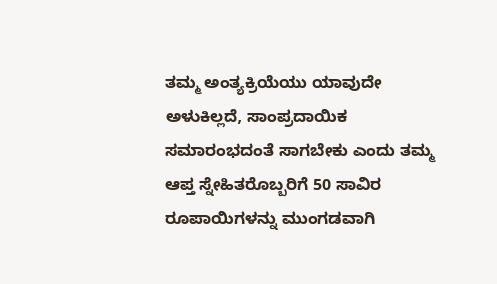ತಮ್ಮ ಅಂತ್ಯಕ್ರಿಯೆಯು ಯಾವುದೇ ಅಳುಕಿಲ್ಲದೆ, ಸಾಂಪ್ರದಾಯಿಕ ಸಮಾರಂಭದಂತೆ ಸಾಗಬೇಕು ಎಂದು ತಮ್ಮ ಆಪ್ತ ಸ್ನೇಹಿತರೊಬ್ಬರಿಗೆ 50 ಸಾವಿರ ರೂಪಾಯಿಗಳನ್ನು ಮುಂಗಡವಾಗಿ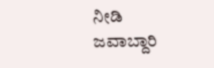ನೀಡಿ ಜವಾಬ್ದಾರಿ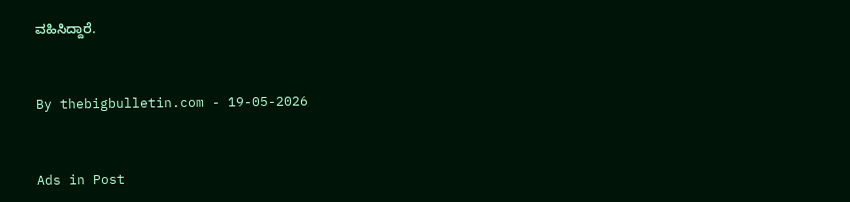ವಹಿಸಿದ್ದಾರೆ.


By thebigbulletin.com - 19-05-2026


Ads in Post